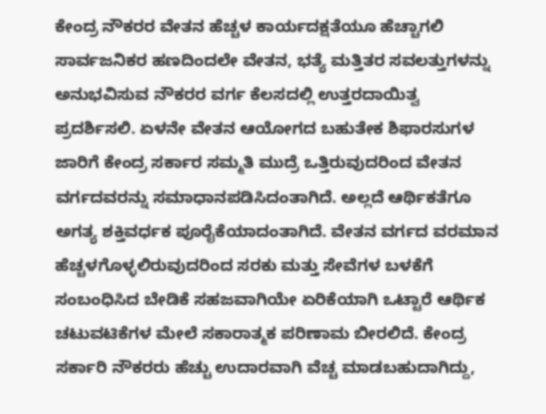ಕೇಂದ್ರ ನೌಕರರ ವೇತನ ಹೆಚ್ಚಳ ಕಾರ್ಯದಕ್ಷತೆಯೂ ಹೆಚ್ಚಾಗಲಿ ಸಾರ್ವಜನಿಕರ ಹಣದಿಂದಲೇ ವೇತನ, ಭತ್ಯೆ ಮತ್ತಿತರ ಸವಲತ್ತುಗಳನ್ನು ಅನುಭವಿಸುವ ನೌಕರರ ವರ್ಗ ಕೆಲಸದಲ್ಲಿ ಉತ್ತರದಾಯಿತ್ವ ಪ್ರದರ್ಶಿಸಲಿ. ಏಳನೇ ವೇತನ ಆಯೋಗದ ಬಹುತೇಕ ಶಿಫಾರಸುಗಳ ಜಾರಿಗೆ ಕೇಂದ್ರ ಸರ್ಕಾರ ಸಮ್ಮತಿ ಮುದ್ರೆ ಒತ್ತಿರುವುದರಿಂದ ವೇತನ ವರ್ಗದವರನ್ನು ಸಮಾಧಾನಪಡಿಸಿದಂತಾಗಿದೆ. ಅಲ್ಲದೆ ಆರ್ಥಿಕತೆಗೂ ಅಗತ್ಯ ಶಕ್ತಿವರ್ಧಕ ಪೂರೈಕೆಯಾದಂತಾಗಿದೆ. ವೇತನ ವರ್ಗದ ವರಮಾನ ಹೆಚ್ಚಳಗೊಳ್ಳಲಿರುವುದರಿಂದ ಸರಕು ಮತ್ತು ಸೇವೆಗಳ ಬಳಕೆಗೆ ಸಂಬಂಧಿಸಿದ ಬೇಡಿಕೆ ಸಹಜವಾಗಿಯೇ ಏರಿಕೆಯಾಗಿ ಒಟ್ಟಾರೆ ಆರ್ಥಿಕ ಚಟುವಟಿಕೆಗಳ ಮೇಲೆ ಸಕಾರಾತ್ಮಕ ಪರಿಣಾಮ ಬೀರಲಿದೆ. ಕೇಂದ್ರ ಸರ್ಕಾರಿ ನೌಕರರು ಹೆಚ್ಚು ಉದಾರವಾಗಿ ವೆಚ್ಚ ಮಾಡಬಹುದಾಗಿದ್ದು,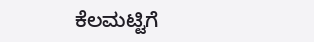ಕೆಲಮಟ್ಟಿಗೆ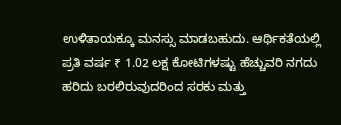ಉಳಿತಾಯಕ್ಕೂ ಮನಸ್ಸು ಮಾಡಬಹುದು. ಆರ್ಥಿಕತೆಯಲ್ಲಿ ಪ್ರತಿ ವರ್ಷ ₹ 1.02 ಲಕ್ಷ ಕೋಟಿಗಳಷ್ಟು ಹೆಚ್ಚುವರಿ ನಗದು ಹರಿದು ಬರಲಿರುವುದರಿಂದ ಸರಕು ಮತ್ತು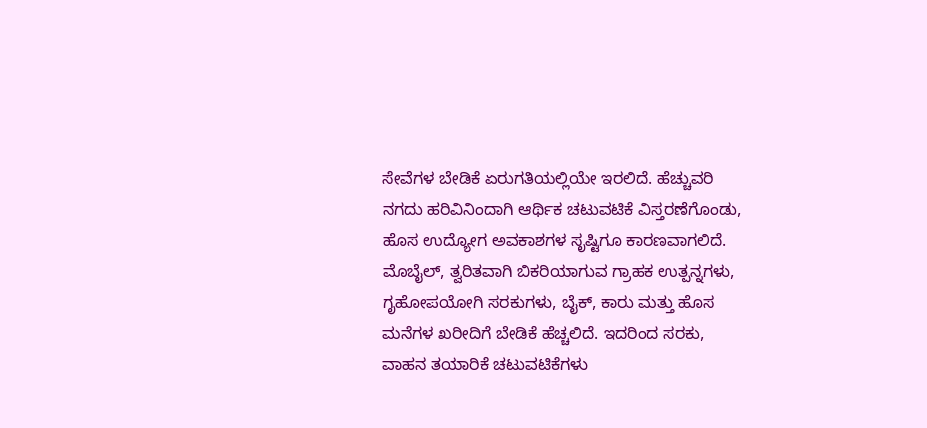ಸೇವೆಗಳ ಬೇಡಿಕೆ ಏರುಗತಿಯಲ್ಲಿಯೇ ಇರಲಿದೆ. ಹೆಚ್ಚುವರಿ ನಗದು ಹರಿವಿನಿಂದಾಗಿ ಆರ್ಥಿಕ ಚಟುವಟಿಕೆ ವಿಸ್ತರಣೆಗೊಂಡು, ಹೊಸ ಉದ್ಯೋಗ ಅವಕಾಶಗಳ ಸೃಷ್ಟಿಗೂ ಕಾರಣವಾಗಲಿದೆ. ಮೊಬೈಲ್‌, ತ್ವರಿತವಾಗಿ ಬಿಕರಿಯಾಗುವ ಗ್ರಾಹಕ ಉತ್ಪನ್ನಗಳು, ಗೃಹೋಪಯೋಗಿ ಸರಕುಗಳು, ಬೈಕ್‌, ಕಾರು ಮತ್ತು ಹೊಸ ಮನೆಗಳ ಖರೀದಿಗೆ ಬೇಡಿಕೆ ಹೆಚ್ಚಲಿದೆ. ಇದರಿಂದ ಸರಕು, ವಾಹನ ತಯಾರಿಕೆ ಚಟುವಟಿಕೆಗಳು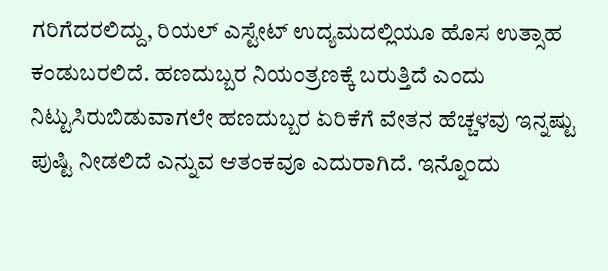ಗರಿಗೆದರಲಿದ್ದು, ರಿಯಲ್‌ ಎಸ್ಟೇಟ್‌ ಉದ್ಯಮದಲ್ಲಿಯೂ ಹೊಸ ಉತ್ಸಾಹ ಕಂಡುಬರಲಿದೆ. ಹಣದುಬ್ಬರ ನಿಯಂತ್ರಣಕ್ಕೆ ಬರುತ್ತಿದೆ ಎಂದು ನಿಟ್ಟುಸಿರುಬಿಡುವಾಗಲೇ ಹಣದುಬ್ಬರ ಏರಿಕೆಗೆ ವೇತನ ಹೆಚ್ಚಳವು ಇನ್ನಷ್ಟು ಪುಷ್ಟಿ ನೀಡಲಿದೆ ಎನ್ನುವ ಆತಂಕವೂ ಎದುರಾಗಿದೆ. ಇನ್ನೊಂದು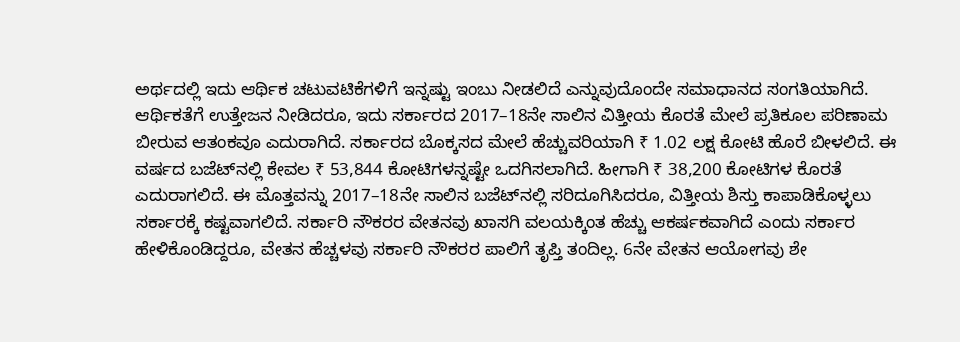ಅರ್ಥದಲ್ಲಿ ಇದು ಆರ್ಥಿಕ ಚಟುವಟಿಕೆಗಳಿಗೆ ಇನ್ನಷ್ಟು ಇಂಬು ನೀಡಲಿದೆ ಎನ್ನುವುದೊಂದೇ ಸಮಾಧಾನದ ಸಂಗತಿಯಾಗಿದೆ. ಆರ್ಥಿಕತೆಗೆ ಉತ್ತೇಜನ ನೀಡಿದರೂ, ಇದು ಸರ್ಕಾರದ 2017–18ನೇ ಸಾಲಿನ ವಿತ್ತೀಯ ಕೊರತೆ ಮೇಲೆ ಪ್ರತಿಕೂಲ ಪರಿಣಾಮ ಬೀರುವ ಆತಂಕವೂ ಎದುರಾಗಿದೆ. ಸರ್ಕಾರದ ಬೊಕ್ಕಸದ ಮೇಲೆ ಹೆಚ್ಚುವರಿಯಾಗಿ ₹ 1.02 ಲಕ್ಷ ಕೋಟಿ ಹೊರೆ ಬೀಳಲಿದೆ. ಈ ವರ್ಷದ ಬಜೆಟ್‌ನಲ್ಲಿ ಕೇವಲ ₹ 53,844 ಕೋಟಿಗಳನ್ನಷ್ಟೇ ಒದಗಿಸಲಾಗಿದೆ. ಹೀಗಾಗಿ ₹ 38,200 ಕೋಟಿಗಳ ಕೊರತೆ ಎದುರಾಗಲಿದೆ. ಈ ಮೊತ್ತವನ್ನು 2017–18ನೇ ಸಾಲಿನ ಬಜೆಟ್‌ನಲ್ಲಿ ಸರಿದೂಗಿಸಿದರೂ, ವಿತ್ತೀಯ ಶಿಸ್ತು ಕಾಪಾಡಿಕೊಳ್ಳಲು ಸರ್ಕಾರಕ್ಕೆ ಕಷ್ಟವಾಗಲಿದೆ. ಸರ್ಕಾರಿ ನೌಕರರ ವೇತನವು ಖಾಸಗಿ ವಲಯಕ್ಕಿಂತ ಹೆಚ್ಚು ಆಕರ್ಷಕವಾಗಿದೆ ಎಂದು ಸರ್ಕಾರ ಹೇಳಿಕೊಂಡಿದ್ದರೂ, ವೇತನ ಹೆಚ್ಚಳವು ಸರ್ಕಾರಿ ನೌಕರರ ಪಾಲಿಗೆ ತೃಪ್ತಿ ತಂದಿಲ್ಲ. 6ನೇ ವೇತನ ಆಯೋಗವು ಶೇ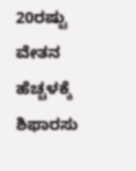20ರಷ್ಟು ವೇತನ ಹೆಚ್ಚಳಕ್ಕೆ ಶಿಫಾರಸು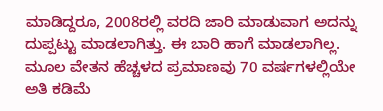ಮಾಡಿದ್ದರೂ, 2008ರಲ್ಲಿ ವರದಿ ಜಾರಿ ಮಾಡುವಾಗ ಅದನ್ನು ದುಪ್ಪಟ್ಟು ಮಾಡಲಾಗಿತ್ತು. ಈ ಬಾರಿ ಹಾಗೆ ಮಾಡಲಾಗಿಲ್ಲ. ಮೂಲ ವೇತನ ಹೆಚ್ಚಳದ ಪ್ರಮಾಣವು 70 ವರ್ಷಗಳಲ್ಲಿಯೇ ಅತಿ ಕಡಿಮೆ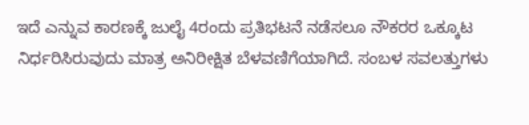ಇದೆ ಎನ್ನುವ ಕಾರಣಕ್ಕೆ ಜುಲೈ 4ರಂದು ಪ್ರತಿಭಟನೆ ನಡೆಸಲೂ ನೌಕರರ ಒಕ್ಕೂಟ ನಿರ್ಧರಿಸಿರುವುದು ಮಾತ್ರ ಅನಿರೀಕ್ಷಿತ ಬೆಳವಣಿಗೆಯಾಗಿದೆ. ಸಂಬಳ ಸವಲತ್ತುಗಳು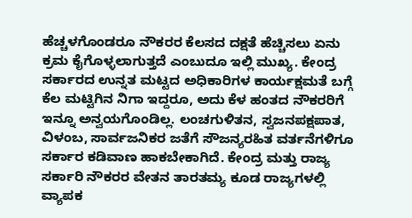ಹೆಚ್ಚಳಗೊಂಡರೂ ನೌಕರರ ಕೆಲಸದ ದಕ್ಷತೆ ಹೆಚ್ಚಿಸಲು ಏನು ಕ್ರಮ ಕೈಗೊಳ್ಳಲಾಗುತ್ತದೆ ಎಂಬುದೂ ಇಲ್ಲಿ ಮುಖ್ಯ. ಕೇಂದ್ರ ಸರ್ಕಾರದ ಉನ್ನತ ಮಟ್ಟದ ಅಧಿಕಾರಿಗಳ ಕಾರ್ಯಕ್ಷಮತೆ ಬಗ್ಗೆ ಕೆಲ ಮಟ್ಟಿಗಿನ ನಿಗಾ ಇದ್ದರೂ, ಅದು ಕೆಳ ಹಂತದ ನೌಕರರಿಗೆ ಇನ್ನೂ ಅನ್ವಯಗೊಂಡಿಲ್ಲ. ಲಂಚಗುಳಿತನ, ಸ್ವಜನಪಕ್ಷಪಾತ, ವಿಳಂಬ, ಸಾರ್ವಜನಿಕರ ಜತೆಗೆ ಸೌಜನ್ಯರಹಿತ ವರ್ತನೆಗಳಿಗೂ ಸರ್ಕಾರ ಕಡಿವಾಣ ಹಾಕಬೇಕಾಗಿದೆ. ಕೇಂದ್ರ ಮತ್ತು ರಾಜ್ಯ ಸರ್ಕಾರಿ ನೌಕರರ ವೇತನ ತಾರತಮ್ಯ ಕೂಡ ರಾಜ್ಯಗಳಲ್ಲಿ ವ್ಯಾಪಕ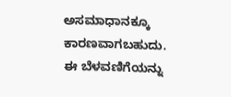ಅಸಮಾಧಾನಕ್ಕೂ ಕಾರಣವಾಗಬಹುದು. ಈ ಬೆಳವಣಿಗೆಯನ್ನು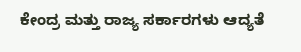ಕೇಂದ್ರ ಮತ್ತು ರಾಜ್ಯ ಸರ್ಕಾರಗಳು ಆದ್ಯತೆ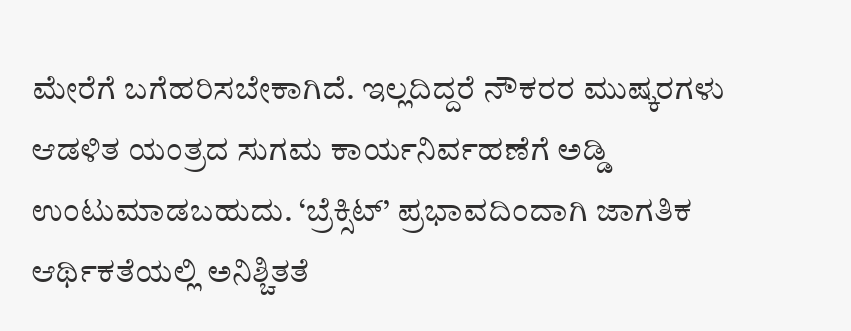ಮೇರೆಗೆ ಬಗೆಹರಿಸಬೇಕಾಗಿದೆ. ಇಲ್ಲದಿದ್ದರೆ ನೌಕರರ ಮುಷ್ಕರಗಳು ಆಡಳಿತ ಯಂತ್ರದ ಸುಗಮ ಕಾರ್ಯನಿರ್ವಹಣೆಗೆ ಅಡ್ಡಿ ಉಂಟುಮಾಡಬಹುದು. ‘ಬ್ರೆಕ್ಸಿಟ್‌’ ಪ್ರಭಾವದಿಂದಾಗಿ ಜಾಗತಿಕ ಆರ್ಥಿಕತೆಯಲ್ಲಿ ಅನಿಶ್ಚಿತತೆ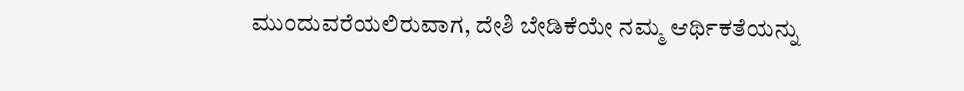ಮುಂದುವರೆಯಲಿರುವಾಗ, ದೇಶಿ ಬೇಡಿಕೆಯೇ ನಮ್ಮ ಆರ್ಥಿಕತೆಯನ್ನು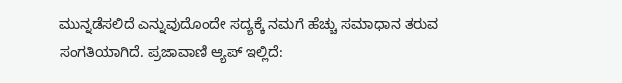ಮುನ್ನಡೆಸಲಿದೆ ಎನ್ನುವುದೊಂದೇ ಸದ್ಯಕ್ಕೆ ನಮಗೆ ಹೆಚ್ಚು ಸಮಾಧಾನ ತರುವ ಸಂಗತಿಯಾಗಿದೆ. ಪ್ರಜಾವಾಣಿ ಆ್ಯಪ್ ಇಲ್ಲಿದೆ: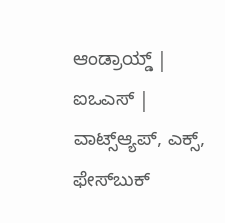ಆಂಡ್ರಾಯ್ಡ್ | ಐಒಎಸ್ | ವಾಟ್ಸ್ಆ್ಯಪ್, ಎಕ್ಸ್, ಫೇಸ್‌ಬುಕ್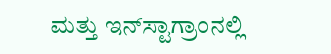ಮತ್ತು ಇನ್‌ಸ್ಟಾಗ್ರಾಂನಲ್ಲಿ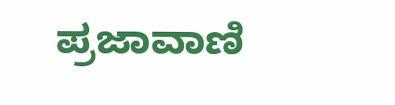ಪ್ರಜಾವಾಣಿ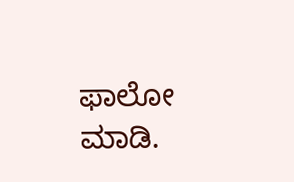ಫಾಲೋ ಮಾಡಿ.